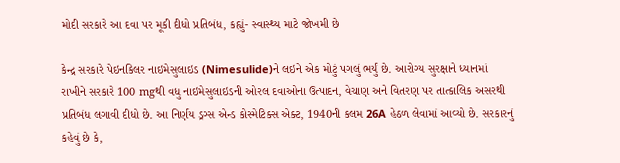મોદી સરકારે આ દવા પર મૂકી દીધો પ્રતિબંધ, કહ્યું- સ્વાસ્થ્ય માટે જોખમી છે

કેન્દ્ર સરકારે પેઇનકિલર નાઇમેસુલાઇડ (Nimesulide)ને લઇને એક મોટું પગલું ભર્યું છે. આરોગ્ય સુરક્ષાને ધ્યાનમાં રાખીને સરકારે 100 mgથી વધુ નાઇમેસુલાઇડની ઓરલ દવાઓના ઉત્પાદન, વેચાણ અને વિતરણ પર તાત્કાલિક અસરથી પ્રતિબંધ લગાવી દીધો છે. આ નિર્ણય ડ્રગ્સ એન્ડ કોસ્મેટિક્સ એક્ટ, 1940ની કલમ 26A હેઠળ લેવામાં આવ્યો છે. સરકારનું કહેવું છે કે,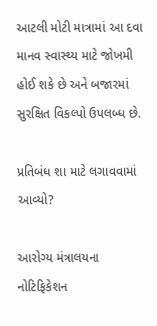આટલી મોટી માત્રામાં આ દવા માનવ સ્વાસ્થ્ય માટે જોખમી હોઈ શકે છે અને બજારમાં સુરક્ષિત વિકલ્પો ઉપલબ્ધ છે.

પ્રતિબંધ શા માટે લગાવવામાં આવ્યો?

આરોગ્ય મંત્રાલયના નોટિફિકેશન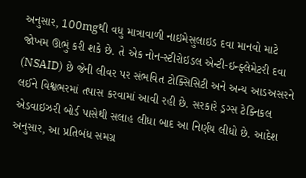અનુસાર, 100mgથી વધુ માત્રાવાળી નાઇમેસુલાઇડ દવા માનવો માટે જોખમ ઊભું કરી શકે છે. તે એક નોન-સ્ટીરોઇડલ એન્ટી-ઇન્ફ્લેમેટરી દવા (NSAID) છે જેની લીવર પર સંભવિત ટોક્સિસિટી અને અન્ય આડઅસરને લઈને વિશ્વભરમાં તપાસ કરવામાં આવી રહી છે. સરકારે ડ્રગ્સ ટેક્નિકલ એડવાઇઝરી બોર્ડ પાસેથી સલાહ લીધા બાદ આ નિર્ણય લીધો છે. આદેશ અનુસાર, આ પ્રતિબંધ સમગ્ર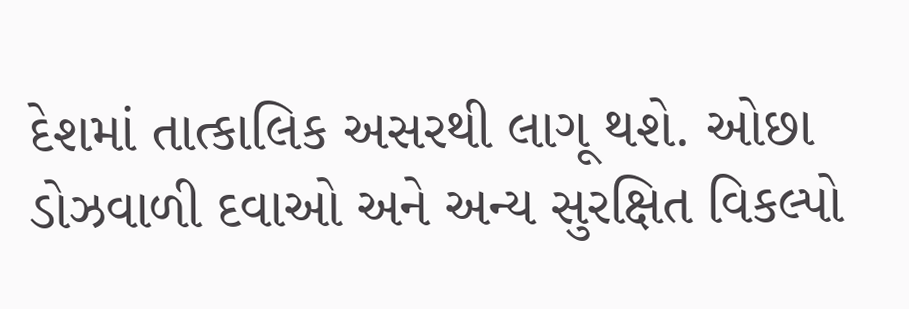દેશમાં તાત્કાલિક અસરથી લાગૂ થશે. ઓછા ડોઝવાળી દવાઓ અને અન્ય સુરક્ષિત વિકલ્પો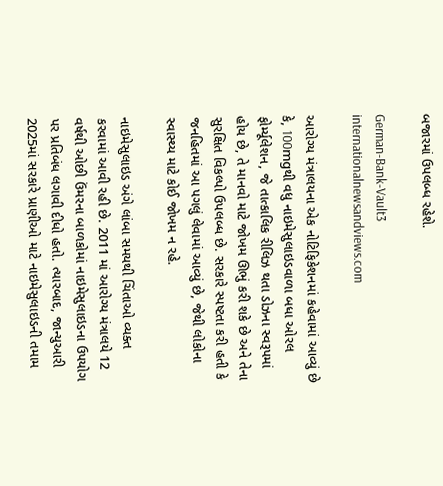બજારમાં ઉપલબ્ધ રહેશે.

German-Bank-Vault3
internationalnewsandviews.com

આરોગ્ય મંત્રાલયના એક નોટિફિકેશનમાં કહેવામાં આવ્યું છે કે, 100mgથી વધુ નાઇમેસુલાઇડવાળા બધા ઓરલ ફોર્મ્યૂલેશન, જે તાત્કાલિક રીલિઝ થતા ડોઝના સ્વરૂપમાં હોય છે, તે માનવો માટે જોખમ ઊભું કરી શકે છે અને તેના સુરક્ષિત વિકલ્પો ઉપલબ્ધ છે. સરકારે સ્પષ્ટતા કરી હતી કે જનહિતમાં આ પગલું લેવામાં આવ્યું છે, જેથી લોકોના સ્વાસ્થ્ય માટે કોઈ જોખમ ન રહે.

નાઇમેસુલાઇડ અંગે લાંબા સમયથી ચિંતાઓ વ્યક્ત કરવામાં આવી રહી છે. 2011 માં આરોગ્ય મંત્રાલયે 12 વર્ષથી ઓછી ઉંમરના બાળકોમાં નાઇમેસુલાઇડના ઉપયોગ પર પ્રતિબંધ લગાવી દીધો હતો. ત્યારબાદ, જાન્યુઆરી 2025માં સરકારે પ્રાણીઓ માટે નાઇમેસુલાઇડની તમામ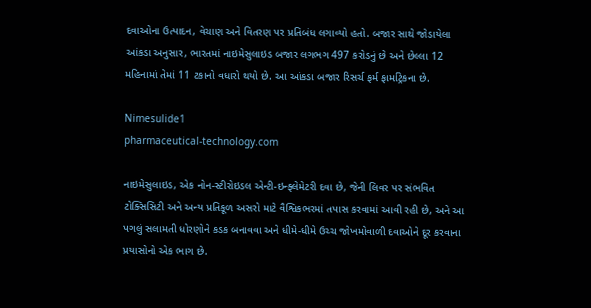દવાઓના ઉત્પાદન, વેચાણ અને વિતરણ પર પ્રતિબંધ લગાવ્યો હતો. બજાર સાથે જોડાયેલા આંકડા અનુસાર, ભારતમાં નાઇમેસુલાઇડ બજાર લગભગ 497 કરોડનું છે અને છેલ્લા 12 મહિનામાં તેમાં 11 ટકાનો વધારો થયો છે. આ આંકડા બજાર રિસર્ચ ફર્મ ફાર્માટ્રેકના છે.

Nimesulide1
pharmaceutical-technology.com

નાઇમેસુલાઇડ, એક નોન-સ્ટીરોઇડલ એન્ટી-ઇન્ફ્લેમેટરી દવા છે, જેની લિવર પર સંભવિત ટોક્સિસિટી અને અન્ય પ્રતિકૂળ અસરો માટે વૈશ્વિકભરમાં તપાસ કરવામાં આવી રહી છે, અને આ પગલું સલામતી ધોરણોને કડક બનાવવા અને ધીમે-ધીમે ઉચ્ચ જોખમોવાળી દવાઓને દૂર કરવાના પ્રયાસોનો એક ભાગ છે.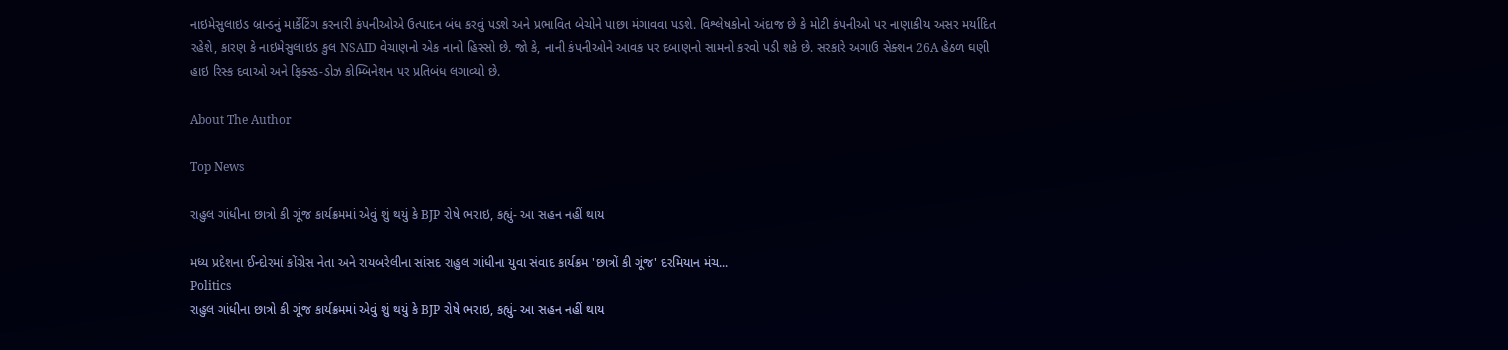નાઇમેસુલાઇડ બ્રાન્ડનું માર્કેટિંગ કરનારી કંપનીઓએ ઉત્પાદન બંધ કરવું પડશે અને પ્રભાવિત બેચોને પાછા મંગાવવા પડશે. વિશ્લેષકોનો અંદાજ છે કે મોટી કંપનીઓ પર નાણાકીય અસર મર્યાદિત રહેશે, કારણ કે નાઇમેસુલાઇડ કુલ NSAID વેચાણનો એક નાનો હિસ્સો છે. જો કે, નાની કંપનીઓને આવક પર દબાણનો સામનો કરવો પડી શકે છે. સરકારે અગાઉ સેક્શન 26A હેઠળ ઘણી હાઇ રિસ્ક દવાઓ અને ફિક્સ્ડ-ડોઝ કોમ્બિનેશન પર પ્રતિબંધ લગાવ્યો છે.

About The Author

Top News

રાહુલ ગાંધીના છાત્રો કી ગૂંજ કાર્યક્રમમાં એવું શું થયું કે BJP રોષે ભરાઇ, કહ્યું- આ સહન નહીં થાય

મધ્ય પ્રદેશના ઈન્દોરમાં કોંગ્રેસ નેતા અને રાયબરેલીના સાંસદ રાહુલ ગાંધીના યુવા સંવાદ કાર્યક્રમ 'છાત્રોં કી ગૂંજ' દરમિયાન મંચ...
Politics
રાહુલ ગાંધીના છાત્રો કી ગૂંજ કાર્યક્રમમાં એવું શું થયું કે BJP રોષે ભરાઇ, કહ્યું- આ સહન નહીં થાય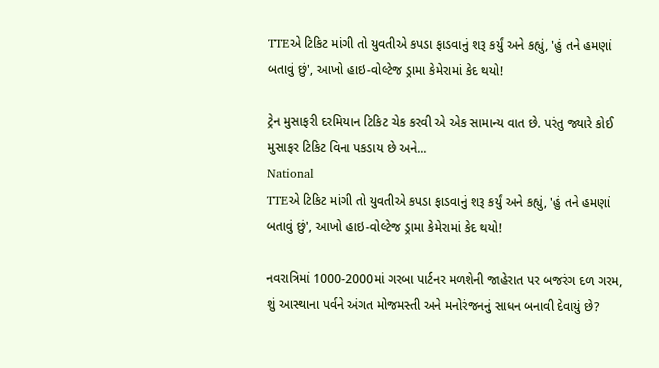TTEએ ટિકિટ માંગી તો યુવતીએ કપડા ફાડવાનું શરૂ કર્યું અને કહ્યું, 'હું તને હમણાં બતાવું છું', આખો હાઇ-વોલ્ટેજ ડ્રામા કેમેરામાં કેદ થયો!

ટ્રેન મુસાફરી દરમિયાન ટિકિટ ચેક કરવી એ એક સામાન્ય વાત છે. પરંતુ જ્યારે કોઈ મુસાફર ટિકિટ વિના પકડાય છે અને...
National
TTEએ ટિકિટ માંગી તો યુવતીએ કપડા ફાડવાનું શરૂ કર્યું અને કહ્યું, 'હું તને હમણાં બતાવું છું', આખો હાઇ-વોલ્ટેજ ડ્રામા કેમેરામાં કેદ થયો!

નવરાત્રિમાં 1000-2000માં ગરબા પાર્ટનર મળશેની જાહેરાત પર બજરંગ દળ ગરમ, શું આસ્થાના પર્વને અંગત મોજમસ્તી અને મનોરંજનનું સાધન બનાવી દેવાયું છે?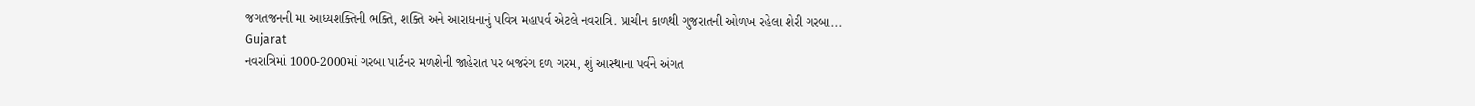જગતજનની મા આધ્યશક્તિની ભક્તિ, શક્તિ અને આરાધનાનું પવિત્ર મહાપર્વ એટલે નવરાત્રિ. પ્રાચીન કાળથી ગુજરાતની ઓળખ રહેલા શેરી ગરબા...
Gujarat
નવરાત્રિમાં 1000-2000માં ગરબા પાર્ટનર મળશેની જાહેરાત પર બજરંગ દળ ગરમ, શું આસ્થાના પર્વને અંગત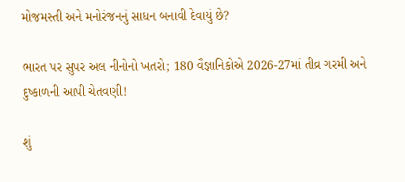મોજમસ્તી અને મનોરંજનનું સાધન બનાવી દેવાયું છે?

ભારત પર સુપર અલ નીનોનો ખતરો; 180 વૈજ્ઞાનિકોએ 2026-27માં તીવ્ર ગરમી અને દુષ્કાળની આપી ચેતવણી!

શું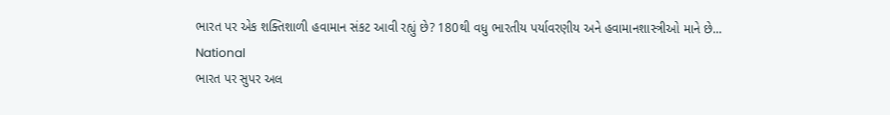ભારત પર એક શક્તિશાળી હવામાન સંકટ આવી રહ્યું છે? 180થી વધુ ભારતીય પર્યાવરણીય અને હવામાનશાસ્ત્રીઓ માને છે...
National
ભારત પર સુપર અલ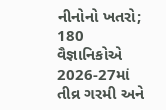નીનોનો ખતરો; 180 વૈજ્ઞાનિકોએ 2026-27માં તીવ્ર ગરમી અને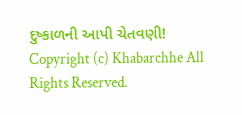દુષ્કાળની આપી ચેતવણી!
Copyright (c) Khabarchhe All Rights Reserved.